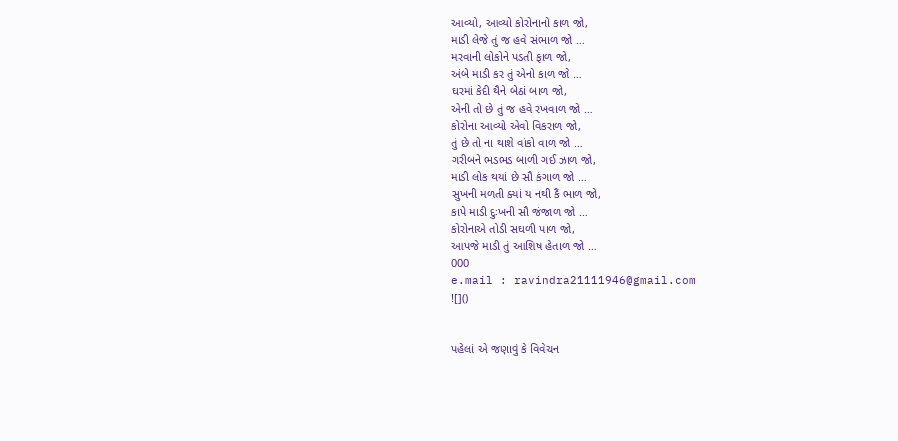આવ્યો, આવ્યો કોરોનાનો કાળ જો,
માડી લેજે તું જ હવે સંભાળ જો …
મરવાની લોકોને પડતી ફાળ જો,
અંબે માડી કર તું એનો કાળ જો …
ઘરમાં કેદી થૈને બેઠાં બાળ જો,
એની તો છે તું જ હવે રખવાળ જો …
કોરોના આવ્યો એવો વિકરાળ જો,
તું છે તો ના થાશે વાંકો વાળ જો …
ગરીબને ભડભડ બાળી ગઈ ઝાળ જો,
માડી લોક થયાં છે સૌ કંગાળ જો …
સુખની મળતી ક્યાં ય નથી કૈં ભાળ જો,
કાપે માડી દુઃખની સૌ જંજાળ જો …
કોરોનાએ તોડી સઘળી પાળ જો,
આપજે માડી તું આશિષ હેતાળ જો …
000
e.mail : ravindra21111946@gmail.com
![]()


પહેલાં એ જણાવું કે વિવેચન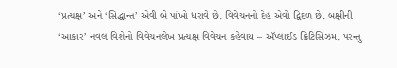‘પ્રત્યક્ષ’ અને ‘સિદ્ધાન્ત’ એવી બે પાંખો ધરાવે છે. વિવેચનનો દેહ એવો દ્વિદળ છે. બક્ષીની ‘આકાર’ નવલ વિશેનો વિવેચનલેખ પ્રત્યક્ષ વિવેચન કહેવાય – ઍપ્લાઈડ ક્રિટિસિઝમ. પરન્તુ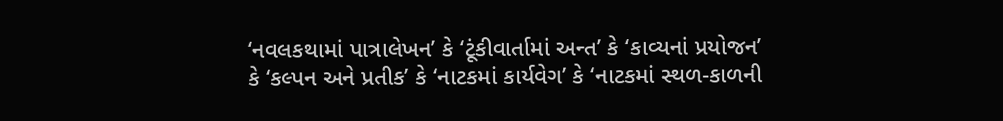‘નવલકથામાં પાત્રાલેખન’ કે ‘ટૂંકીવાર્તામાં અન્ત’ કે ‘કાવ્યનાં પ્રયોજન’ કે ‘કલ્પન અને પ્રતીક’ કે ‘નાટકમાં કાર્યવેગ’ કે ‘નાટકમાં સ્થળ-કાળની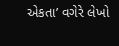એકતા’ વગેરે લેખો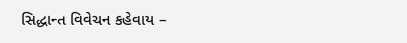સિદ્ધાન્ત વિવેચન કહેવાય –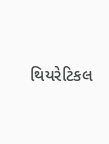થિયરેટિકલ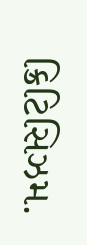ક્રિટિસિઝમ.